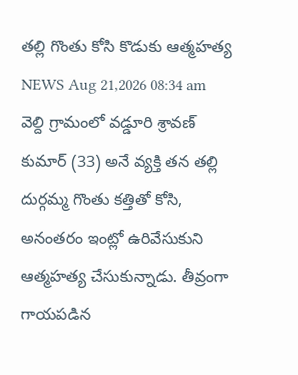తల్లి గొంతు కోసి కొడుకు ఆత్మహత్య
NEWS Aug 21,2026 08:34 am
వెల్ది గ్రామంలో వడ్డూరి శ్రావణ్ కుమార్ (33) అనే వ్యక్తి తన తల్లి దుర్గమ్మ గొంతు కత్తితో కోసి, అనంతరం ఇంట్లో ఉరివేసుకుని ఆత్మహత్య చేసుకున్నాడు. తీవ్రంగా గాయపడిన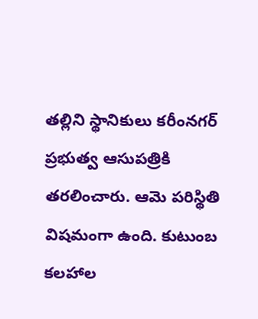తల్లిని స్థానికులు కరీంనగర్ ప్రభుత్వ ఆసుపత్రికి తరలించారు. ఆమె పరిస్థితి విషమంగా ఉంది. కుటుంబ కలహాల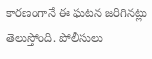కారణంగానే ఈ ఘటన జరిగినట్లు తెలుస్తోంది. పోలీసులు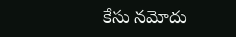కేసు నమోదు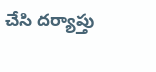చేసి దర్యాప్తు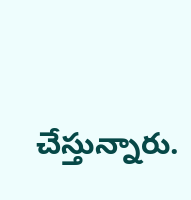చేస్తున్నారు.